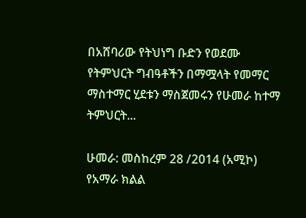በአሸባሪው የትህነግ ቡድን የወደሙ የትምህርት ግብዓቶችን በማሟላት የመማር ማስተማር ሂደቱን ማስጀመሩን የሁመራ ከተማ ትምህርት...

ሁመራ: መስከረም 28 /2014 (አሚኮ) የአማራ ክልል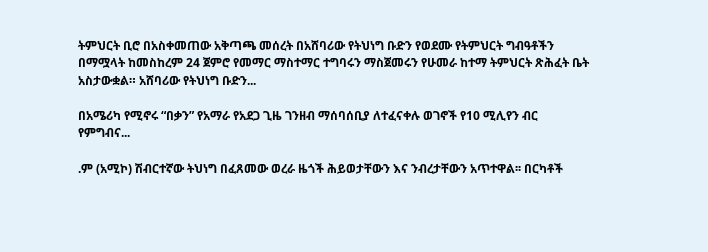ትምህርት ቢሮ በአስቀመጠው አቅጣጫ መሰረት በአሸባሪው የትህነግ ቡድን የወደሙ የትምህርት ግብዓቶችን በማሟላት ከመስከረም 24 ጀምሮ የመማር ማስተማር ተግባሩን ማስጀመሩን የሁመራ ከተማ ትምህርት ጽሕፈት ቤት አስታውቋል። አሸባሪው የትህነግ ቡድን...

በአሜሪካ የሚኖሩ “በቃን” የአማራ የአደጋ ጊዜ ገንዘብ ማሰባሰቢያ ለተፈናቀሉ ወገኖች የ10 ሚሊየን ብር የምግብና...

.ም (አሚኮ) ሽብርተኛው ትህነግ በፈጸመው ወረራ ዜጎች ሕይወታቸውን እና ንብረታቸውን አጥተዋል፡፡ በርካቶች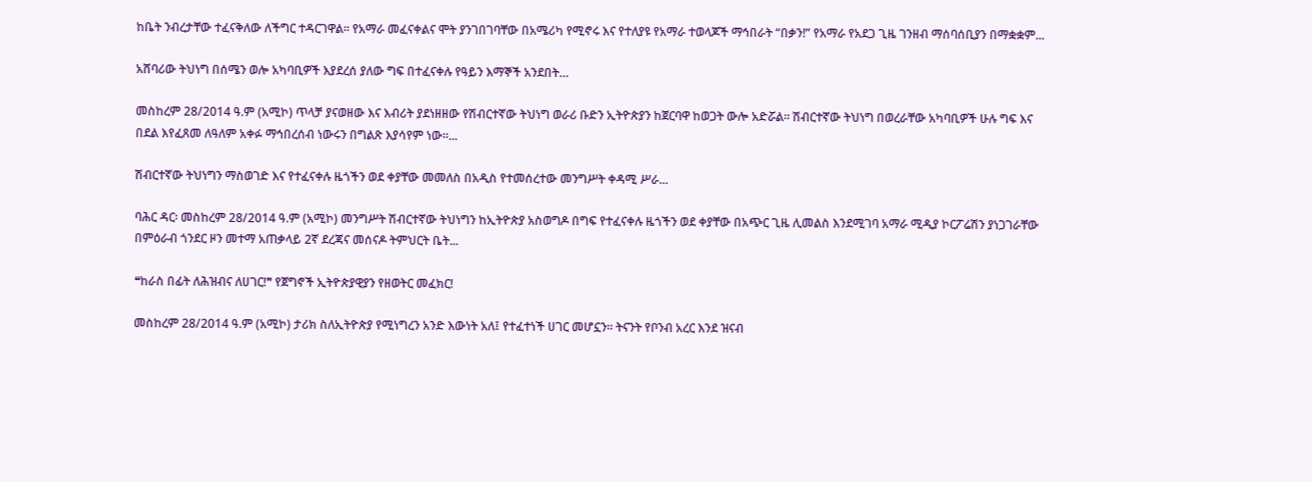ከቤት ንብረታቸው ተፈናቅለው ለችግር ተዳርገዋል። የአማራ መፈናቀልና ሞት ያንገበገባቸው በአሜሪካ የሚኖሩ እና የተለያዩ የአማራ ተወላጆች ማኅበራት “በቃን!” የአማራ የአደጋ ጊዜ ገንዘብ ማሰባሰቢያን በማቋቋም...

አሸባሪው ትህነግ በሰሜን ወሎ አካባቢዎች እያደረሰ ያለው ግፍ በተፈናቀሉ የዓይን እማኞች አንደበት…

መስከረም 28/2014 ዓ.ም (አሚኮ) ጥላቻ ያናወዘው እና እብሪት ያደነዘዘው የሽብርተኛው ትህነግ ወራሪ ቡድን ኢትዮጵያን ከጀርባዋ ከወጋት ውሎ አድሯል፡፡ ሽብርተኛው ትህነግ በወረራቸው አካባቢዎች ሁሉ ግፍ እና በደል እየፈጸመ ለዓለም አቀፉ ማኅበረሰብ ነውሩን በግልጽ እያሳየም ነው፡፡...

ሽብርተኛው ትህነግን ማስወገድ እና የተፈናቀሉ ዜጎችን ወደ ቀያቸው መመለስ በአዲስ የተመሰረተው መንግሥት ቀዳሚ ሥራ...

ባሕር ዳር፡ መስከረም 28/2014 ዓ.ም (አሚኮ) መንግሥት ሽብርተኛው ትህነግን ከኢትዮጵያ አስወግዶ በግፍ የተፈናቀሉ ዜጎችን ወደ ቀያቸው በአጭር ጊዜ ሊመልስ እንደሚገባ አማራ ሚዲያ ኮርፖሬሽን ያነጋገራቸው በምዕራብ ጎንደር ዞን መተማ አጠቃላይ 2ኛ ደረጃና መሰናዶ ትምህርት ቤት...

❝ከራስ በፊት ለሕዝብና ለሀገር!❞ የጀግኖች ኢትዮጵያዊያን የዘወትር መፈክር!

መስከረም 28/2014 ዓ.ም (አሚኮ) ታሪክ ስለኢትዮጵያ የሚነግረን አንድ እውነት አለ፤ የተፈተነች ሀገር መሆኗን። ትናንት የቦንብ አረር እንደ ዝናብ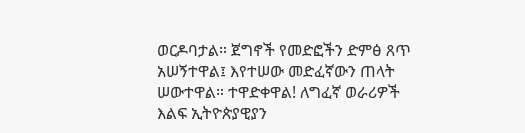ወርዶባታል። ጀግኖች የመድፎችን ድምፅ ጸጥ አሠኝተዋል፤ እየተሠው መድፈኛውን ጠላት ሠውተዋል። ተዋድቀዋል! ለግፈኛ ወራሪዎች እልፍ ኢትዮጵያዊያን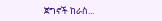ጀግኖች ከራስ...